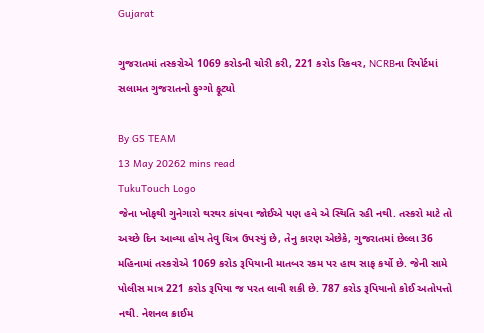Gujarat

ગુજરાતમાં તસ્કરોએ 1069 કરોડની ચોરી કરી, 221 કરોડ રિકવર, NCRBના રિપોર્ટમાં સલામત ગુજરાતનો ફુગ્ગો ફૂટ્યો

By GS TEAM
13 May 20262 mins read
TukuTouch Logo
જેના ખોફથી ગુનેગારો થરથર કાંપવા જોઈએ પણ હવે એ સ્થિતિ રહી નથી. તસ્કરો માટે તો અચ્છે દિન આવ્યા હોય તેવુ ચિત્ર ઉપસ્યું છે, તેનુ કારણ એછેકે, ગુજરાતમાં છેલ્લા 36 મહિનામાં તસ્કરોએ 1069 કરોડ રૂપિયાની માતબર રકમ પર હાથ સાફ કર્યો છે. જેની સામે પોલીસ માત્ર 221 કરોડ રૂપિયા જ પરત લાવી શકી છે. 787 કરોડ રૂપિયાનો કોઈ અતોપત્તો નથી. નેશનલ ક્રાઈમ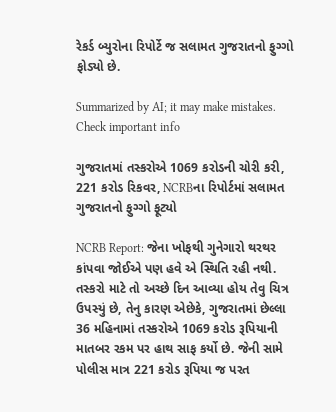રેકર્ડ બ્યુરોના રિપોર્ટે જ સલામત ગુજરાતનો ફુગ્ગો ફોડ્યો છે.

Summarized by AI; it may make mistakes. Check important info

ગુજરાતમાં તસ્કરોએ 1069 કરોડની ચોરી કરી, 221 કરોડ રિકવર, NCRBના રિપોર્ટમાં સલામત ગુજરાતનો ફુગ્ગો ફૂટ્યો

NCRB Report: જેના ખોફથી ગુનેગારો થરથર કાંપવા જોઈએ પણ હવે એ સ્થિતિ રહી નથી. તસ્કરો માટે તો અચ્છે દિન આવ્યા હોય તેવુ ચિત્ર ઉપસ્યું છે, તેનુ કારણ એછેકે, ગુજરાતમાં છેલ્લા 36 મહિનામાં તસ્કરોએ 1069 કરોડ રૂપિયાની માતબર રકમ પર હાથ સાફ કર્યો છે. જેની સામે પોલીસ માત્ર 221 કરોડ રૂપિયા જ પરત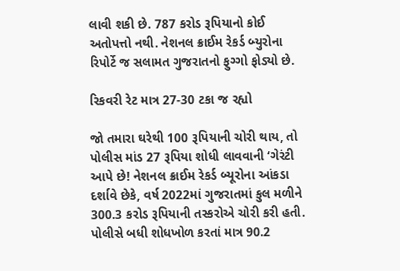લાવી શકી છે. 787 કરોડ રૂપિયાનો કોઈ અતોપત્તો નથી. નેશનલ ક્રાઈમ રેકર્ડ બ્યુરોના રિપોર્ટે જ સલામત ગુજરાતનો ફુગ્ગો ફોડ્યો છે.

રિકવરી રેટ માત્ર 27-30 ટકા જ રહ્યો

જો તમારા ઘરેથી 100 રૂપિયાની ચોરી થાય, તો પોલીસ માંડ 27 રૂપિયા શોધી લાવવાની ‘ગેરંટી આપે છે! નેશનલ ક્રાઈમ રેકર્ડ બ્યૂરોના આંકડા દર્શાવે છેકે, વર્ષ 2022માં ગુજરાતમાં કુલ મળીને 300.3 કરોડ રૂપિયાની તસ્કરોએ ચોરી કરી હતી. પોલીસે બધી શોધખોળ કરતાં માત્ર 90.2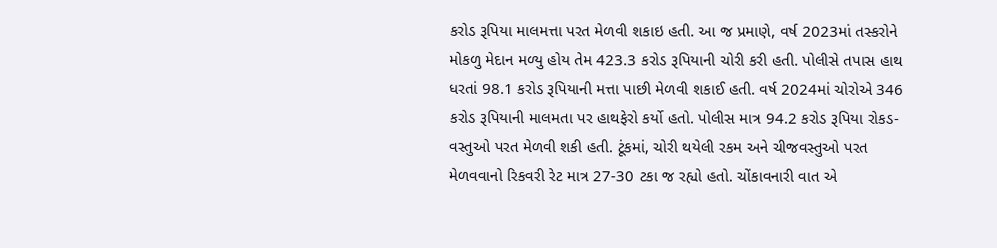કરોડ રૂપિયા માલમત્તા પરત મેળવી શકાઇ હતી. આ જ પ્રમાણે, વર્ષ 2023માં તસ્કરોને મોકળુ મેદાન મળ્યુ હોય તેમ 423.3 કરોડ રૂપિયાની ચોરી કરી હતી. પોલીસે તપાસ હાથ ધરતાં 98.1 કરોડ રૂપિયાની મત્તા પાછી મેળવી શકાઈ હતી. વર્ષ 2024માં ચોરોએ 346 કરોડ રૂપિયાની માલમતા પર હાથફેરો કર્યો હતો. પોલીસ માત્ર 94.2 કરોડ રૂપિયા રોકડ-વસ્તુઓ પરત મેળવી શકી હતી. ટૂંકમાં, ચોરી થયેલી રકમ અને ચીજવસ્તુઓ પરત મેળવવાનો રિકવરી રેટ માત્ર 27-30 ટકા જ રહ્યો હતો. ચોંકાવનારી વાત એ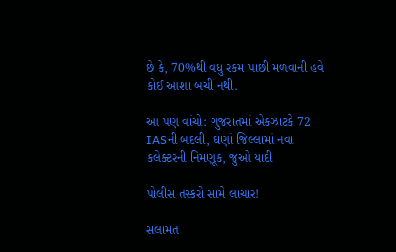છે કે, 70%થી વધુ રકમ પાછી મળવાની હવે કોઈ આશા બચી નથી.

આ પણ વાંચો: ગુજરાતમાં એકઝાટકે 72 IASની બદલી, ઘણાં જિલ્લામાં નવા કલેક્ટરની નિમણૂક, જુઓ યાદી

પોલીસ તસ્કરો સામે લાચાર!

સલામત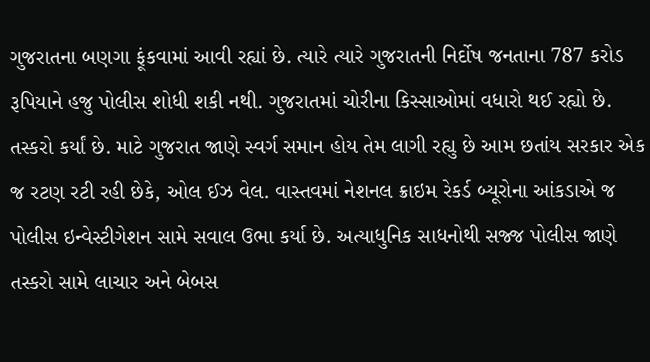ગુજરાતના બણગા ફૂંકવામાં આવી રહ્યાં છે. ત્યારે ત્યારે ગુજરાતની નિર્દોષ જનતાના 787 કરોડ રૂપિયાને હજુ પોલીસ શોધી શકી નથી. ગુજરાતમાં ચોરીના કિસ્સાઓમાં વધારો થઈ રહ્યો છે. તસ્કરો કર્યાં છે. માટે ગુજરાત જાણે સ્વર્ગ સમાન હોય તેમ લાગી રહ્યુ છે આમ છતાંય સરકાર એક જ રટણ રટી રહી છેકે, ઓલ ઈઝ વેલ. વાસ્તવમાં નેશનલ ક્રાઇમ રેકર્ડ બ્યૂરોના આંકડાએ જ પોલીસ ઇન્વેસ્ટીગેશન સામે સવાલ ઉભા કર્યા છે. અત્યાધુનિક સાધનોથી સજ્જ પોલીસ જાણે તસ્કરો સામે લાચાર અને બેબસ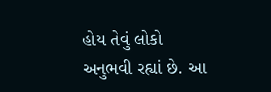હોય તેવું લોકો અનુભવી રહ્યાં છે. આ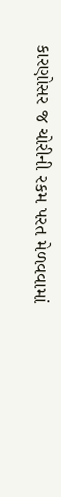કારણોસર જ ચોરીની રકમ પરત મેળવવામાં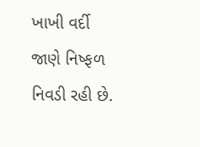ખાખી વર્દી જાણે નિષ્ફળ નિવડી રહી છે.